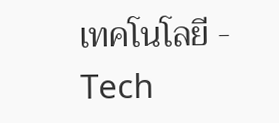เทคโนโลยี - Tech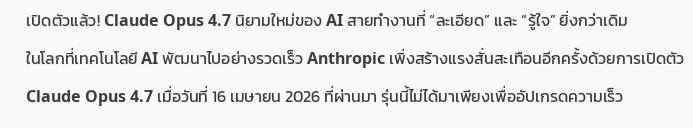เปิดตัวแล้ว! Claude Opus 4.7 นิยามใหม่ของ AI สายทำงานที่ “ละเอียด” และ “รู้ใจ” ยิ่งกว่าเดิม
ในโลกที่เทคโนโลยี AI พัฒนาไปอย่างรวดเร็ว Anthropic เพิ่งสร้างแรงสั่นสะเทือนอีกครั้งด้วยการเปิดตัว Claude Opus 4.7 เมื่อวันที่ 16 เมษายน 2026 ที่ผ่านมา รุ่นนี้ไม่ได้มาเพียงเพื่ออัปเกรดความเร็ว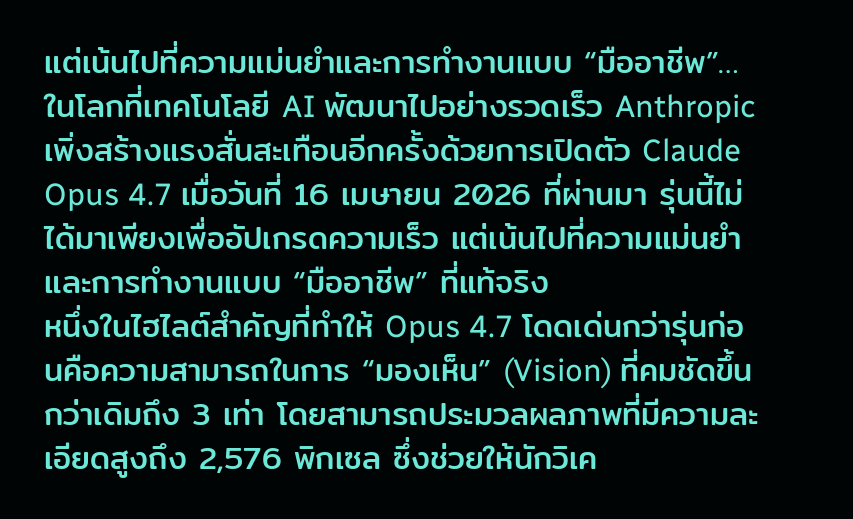แต่เน้นไปที่ความแม่นยำและการทำงานแบบ “มืออาชีพ”…
ในโลกที่เทคโนโลยี AI พัฒนาไปอย่างรวดเร็ว Anthropic เพิ่งสร้างแรงสั่นสะเทือนอีกครั้งด้วยการเปิดตัว Claude Opus 4.7 เมื่อวันที่ 16 เมษายน 2026 ที่ผ่านมา รุ่นนี้ไม่ได้มาเพียงเพื่ออัปเกรดความเร็ว แต่เน้นไปที่ความแม่นยำและการทำงานแบบ “มืออาชีพ” ที่แท้จริง
หนึ่งในไฮไลต์สำคัญที่ทำให้ Opus 4.7 โดดเด่นกว่ารุ่นก่อนคือความสามารถในการ “มองเห็น” (Vision) ที่คมชัดขึ้นกว่าเดิมถึง 3 เท่า โดยสามารถประมวลผลภาพที่มีความละเอียดสูงถึง 2,576 พิกเซล ซึ่งช่วยให้นักวิเค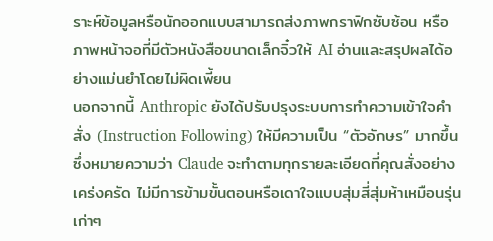ราะห์ข้อมูลหรือนักออกแบบสามารถส่งภาพกราฟิกซับซ้อน หรือภาพหน้าจอที่มีตัวหนังสือขนาดเล็กจิ๋วให้ AI อ่านและสรุปผลได้อย่างแม่นยำโดยไม่ผิดเพี้ยน
นอกจากนี้ Anthropic ยังได้ปรับปรุงระบบการทำความเข้าใจคำสั่ง (Instruction Following) ให้มีความเป็น “ตัวอักษร” มากขึ้น ซึ่งหมายความว่า Claude จะทำตามทุกรายละเอียดที่คุณสั่งอย่างเคร่งครัด ไม่มีการข้ามขั้นตอนหรือเดาใจแบบสุ่มสี่สุ่มห้าเหมือนรุ่นเก่าๆ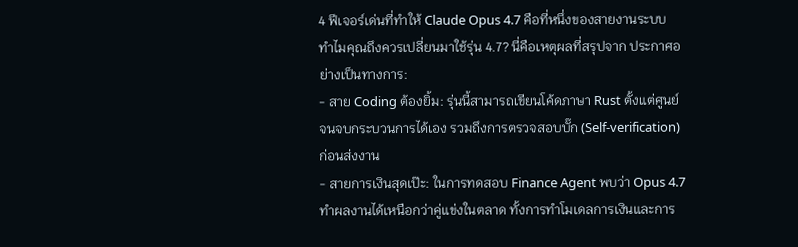4 ฟีเจอร์เด่นที่ทำให้ Claude Opus 4.7 คือที่หนึ่งของสายงานระบบ
ทำไมคุณถึงควรเปลี่ยนมาใช้รุ่น 4.7? นี่คือเหตุผลที่สรุปจาก ประกาศอย่างเป็นทางการ:
- สาย Coding ต้องยิ้ม: รุ่นนี้สามารถเขียนโค้ดภาษา Rust ตั้งแต่ศูนย์จนจบกระบวนการได้เอง รวมถึงการตรวจสอบบั๊ก (Self-verification) ก่อนส่งงาน
- สายการเงินสุดเป๊ะ: ในการทดสอบ Finance Agent พบว่า Opus 4.7 ทำผลงานได้เหนือกว่าคู่แข่งในตลาด ทั้งการทำโมเดลการเงินและการ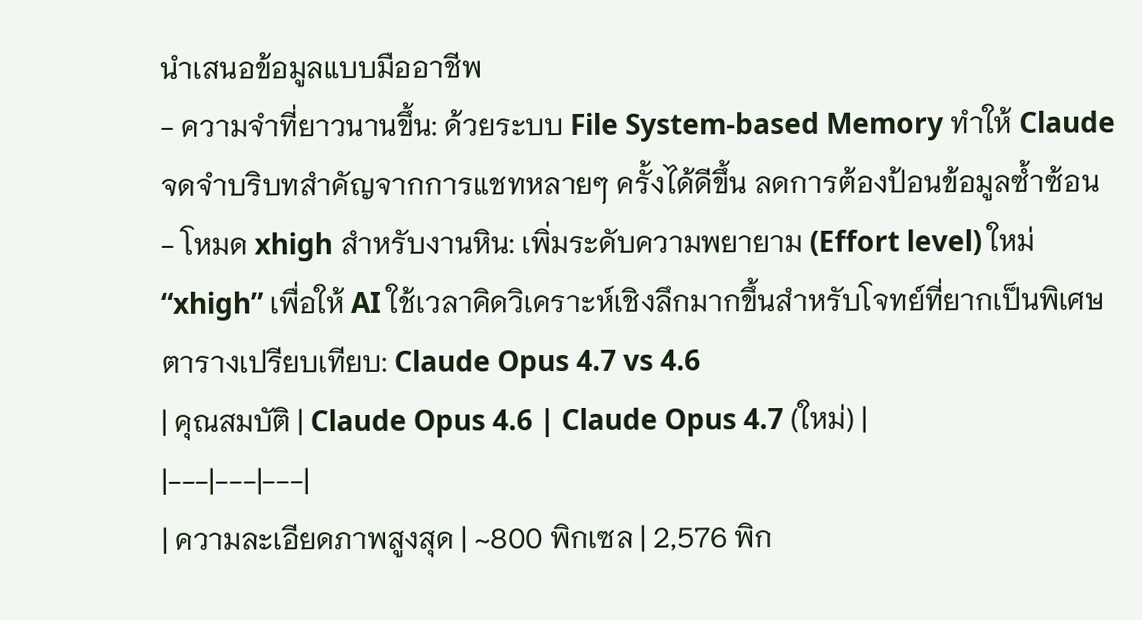นำเสนอข้อมูลแบบมืออาชีพ
- ความจำที่ยาวนานขึ้น: ด้วยระบบ File System-based Memory ทำให้ Claude จดจำบริบทสำคัญจากการแชทหลายๆ ครั้งได้ดีขึ้น ลดการต้องป้อนข้อมูลซ้ำซ้อน
- โหมด xhigh สำหรับงานหิน: เพิ่มระดับความพยายาม (Effort level) ใหม่ “xhigh” เพื่อให้ AI ใช้เวลาคิดวิเคราะห์เชิงลึกมากขึ้นสำหรับโจทย์ที่ยากเป็นพิเศษ
ตารางเปรียบเทียบ: Claude Opus 4.7 vs 4.6
| คุณสมบัติ | Claude Opus 4.6 | Claude Opus 4.7 (ใหม่) |
|---|---|---|
| ความละเอียดภาพสูงสุด | ~800 พิกเซล | 2,576 พิก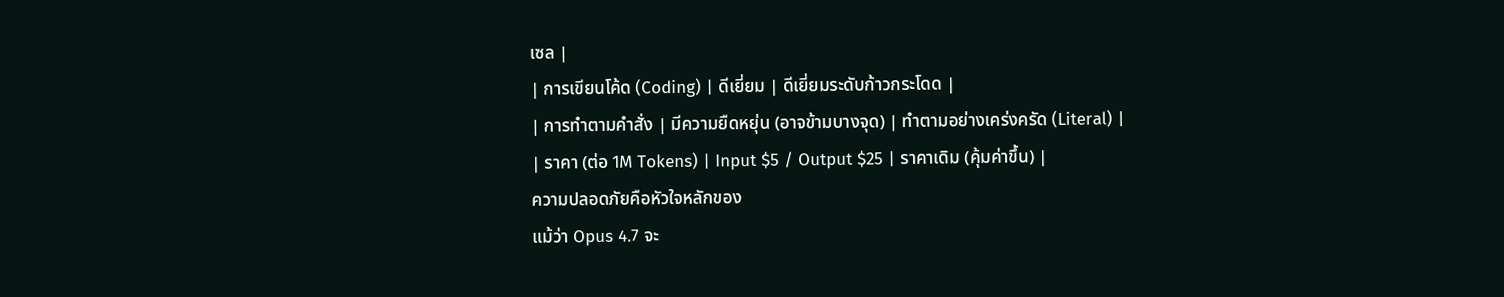เซล |
| การเขียนโค้ด (Coding) | ดีเยี่ยม | ดีเยี่ยมระดับก้าวกระโดด |
| การทำตามคำสั่ง | มีความยืดหยุ่น (อาจข้ามบางจุด) | ทำตามอย่างเคร่งครัด (Literal) |
| ราคา (ต่อ 1M Tokens) | Input $5 / Output $25 | ราคาเดิม (คุ้มค่าขึ้น) |
ความปลอดภัยคือหัวใจหลักของ
แม้ว่า Opus 4.7 จะ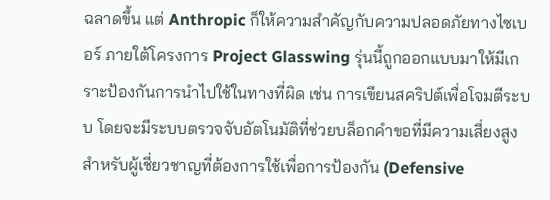ฉลาดขึ้น แต่ Anthropic ก็ให้ความสำคัญกับความปลอดภัยทางไซเบอร์ ภายใต้โครงการ Project Glasswing รุ่นนี้ถูกออกแบบมาให้มีเกราะป้องกันการนำไปใช้ในทางที่ผิด เช่น การเขียนสคริปต์เพื่อโจมตีระบบ โดยจะมีระบบตรวจจับอัตโนมัติที่ช่วยบล็อกคำขอที่มีความเสี่ยงสูง
สำหรับผู้เชี่ยวชาญที่ต้องการใช้เพื่อการป้องกัน (Defensive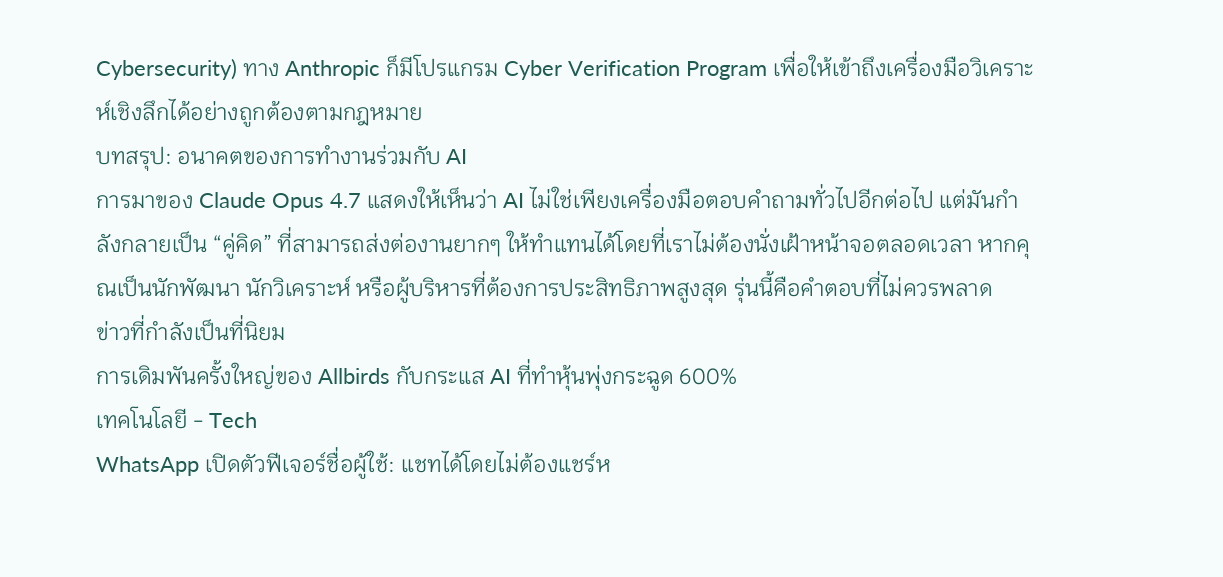Cybersecurity) ทาง Anthropic ก็มีโปรแกรม Cyber Verification Program เพื่อให้เข้าถึงเครื่องมือวิเคราะห์เชิงลึกได้อย่างถูกต้องตามกฎหมาย
บทสรุป: อนาคตของการทำงานร่วมกับ AI
การมาของ Claude Opus 4.7 แสดงให้เห็นว่า AI ไม่ใช่เพียงเครื่องมือตอบคำถามทั่วไปอีกต่อไป แต่มันกำลังกลายเป็น “คู่คิด” ที่สามารถส่งต่องานยากๆ ให้ทำแทนได้โดยที่เราไม่ต้องนั่งเฝ้าหน้าจอตลอดเวลา หากคุณเป็นนักพัฒนา นักวิเคราะห์ หรือผู้บริหารที่ต้องการประสิทธิภาพสูงสุด รุ่นนี้คือคำตอบที่ไม่ควรพลาด
ข่าวที่กำลังเป็นที่นิยม
การเดิมพันครั้งใหญ่ของ Allbirds กับกระแส AI ที่ทำหุ้นพุ่งกระฉูด 600%
เทคโนโลยี - Tech
WhatsApp เปิดตัวฟีเจอร์ชื่อผู้ใช้: แชทได้โดยไม่ต้องแชร์ห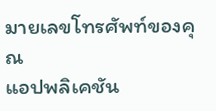มายเลขโทรศัพท์ของคุณ
แอปพลิเคชัน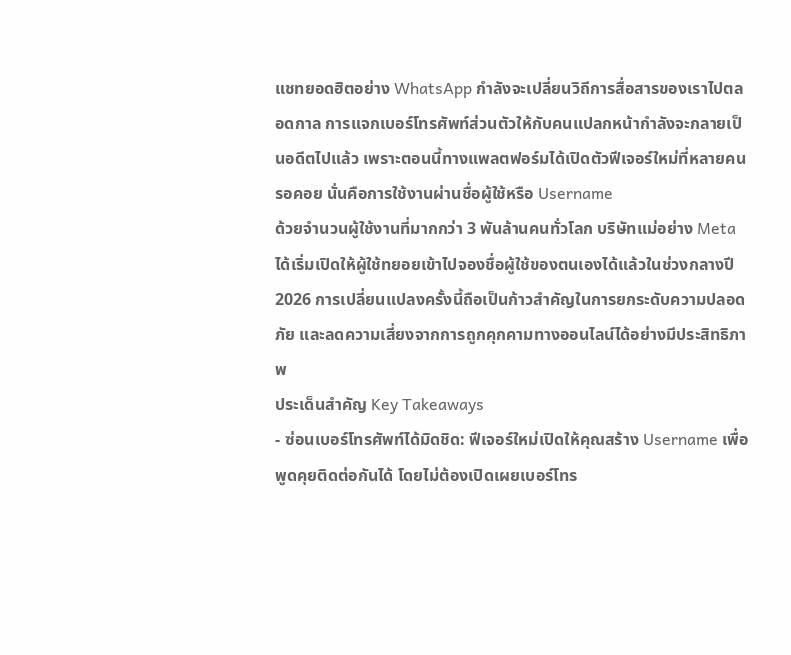แชทยอดฮิตอย่าง WhatsApp กำลังจะเปลี่ยนวิถีการสื่อสารของเราไปตลอดกาล การแจกเบอร์โทรศัพท์ส่วนตัวให้กับคนแปลกหน้ากำลังจะกลายเป็นอดีตไปแล้ว เพราะตอนนี้ทางแพลตฟอร์มได้เปิดตัวฟีเจอร์ใหม่ที่หลายคนรอคอย นั่นคือการใช้งานผ่านชื่อผู้ใช้หรือ Username
ด้วยจำนวนผู้ใช้งานที่มากกว่า 3 พันล้านคนทั่วโลก บริษัทแม่อย่าง Meta ได้เริ่มเปิดให้ผู้ใช้ทยอยเข้าไปจองชื่อผู้ใช้ของตนเองได้แล้วในช่วงกลางปี 2026 การเปลี่ยนแปลงครั้งนี้ถือเป็นก้าวสำคัญในการยกระดับความปลอดภัย และลดความเสี่ยงจากการถูกคุกคามทางออนไลน์ได้อย่างมีประสิทธิภาพ
ประเด็นสำคัญ Key Takeaways
- ซ่อนเบอร์โทรศัพท์ได้มิดชิด: ฟีเจอร์ใหม่เปิดให้คุณสร้าง Username เพื่อพูดคุยติดต่อกันได้ โดยไม่ต้องเปิดเผยเบอร์โทร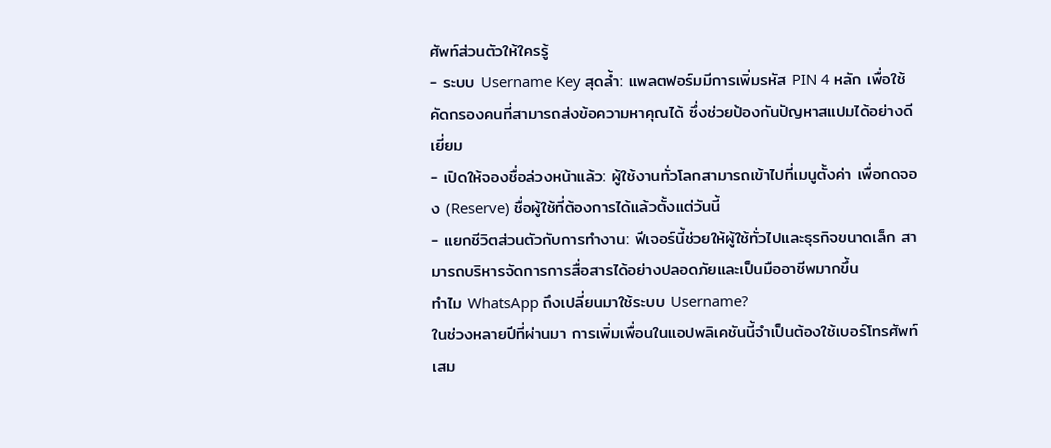ศัพท์ส่วนตัวให้ใครรู้
- ระบบ Username Key สุดล้ำ: แพลตฟอร์มมีการเพิ่มรหัส PIN 4 หลัก เพื่อใช้คัดกรองคนที่สามารถส่งข้อความหาคุณได้ ซึ่งช่วยป้องกันปัญหาสแปมได้อย่างดีเยี่ยม
- เปิดให้จองชื่อล่วงหน้าแล้ว: ผู้ใช้งานทั่วโลกสามารถเข้าไปที่เมนูตั้งค่า เพื่อกดจอง (Reserve) ชื่อผู้ใช้ที่ต้องการได้แล้วตั้งแต่วันนี้
- แยกชีวิตส่วนตัวกับการทำงาน: ฟีเจอร์นี้ช่วยให้ผู้ใช้ทั่วไปและธุรกิจขนาดเล็ก สามารถบริหารจัดการการสื่อสารได้อย่างปลอดภัยและเป็นมืออาชีพมากขึ้น
ทำไม WhatsApp ถึงเปลี่ยนมาใช้ระบบ Username?
ในช่วงหลายปีที่ผ่านมา การเพิ่มเพื่อนในแอปพลิเคชันนี้จำเป็นต้องใช้เบอร์โทรศัพท์เสม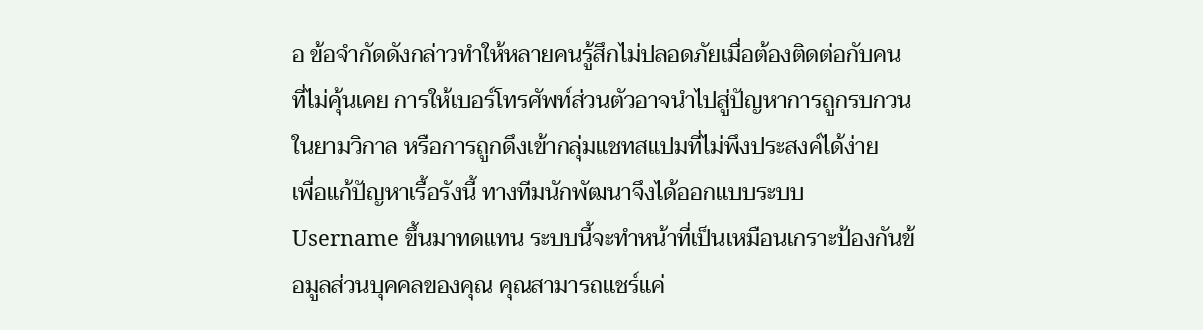อ ข้อจำกัดดังกล่าวทำให้หลายคนรู้สึกไม่ปลอดภัยเมื่อต้องติดต่อกับคนที่ไม่คุ้นเคย การให้เบอร์โทรศัพท์ส่วนตัวอาจนำไปสู่ปัญหาการถูกรบกวนในยามวิกาล หรือการถูกดึงเข้ากลุ่มแชทสแปมที่ไม่พึงประสงค์ได้ง่าย
เพื่อแก้ปัญหาเรื้อรังนี้ ทางทีมนักพัฒนาจึงได้ออกแบบระบบ Username ขึ้นมาทดแทน ระบบนี้จะทำหน้าที่เป็นเหมือนเกราะป้องกันข้อมูลส่วนบุคคลของคุณ คุณสามารถแชร์แค่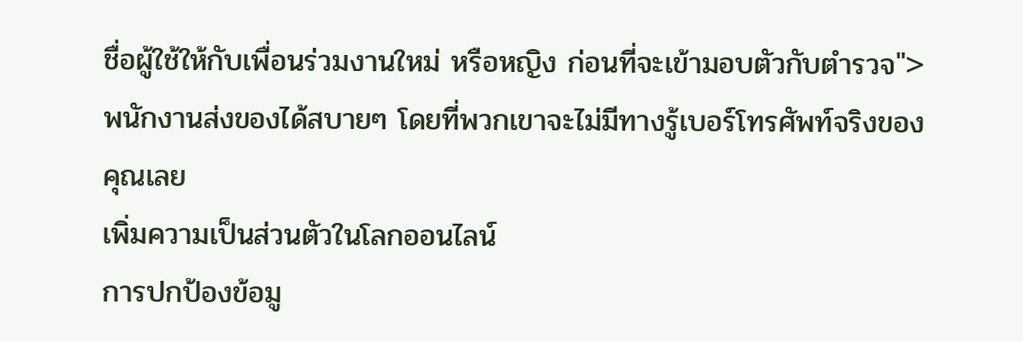ชื่อผู้ใช้ให้กับเพื่อนร่วมงานใหม่ หรือหญิง ก่อนที่จะเข้ามอบตัวกับตำรวจ">พนักงานส่งของได้สบายๆ โดยที่พวกเขาจะไม่มีทางรู้เบอร์โทรศัพท์จริงของคุณเลย
เพิ่มความเป็นส่วนตัวในโลกออนไลน์
การปกป้องข้อมู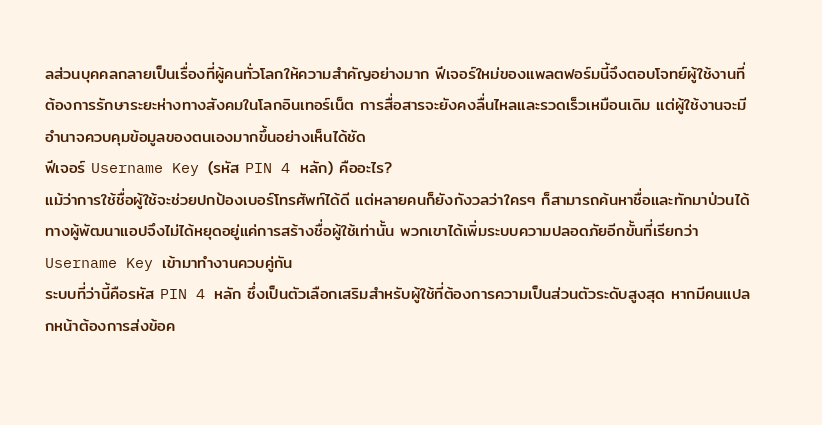ลส่วนบุคคลกลายเป็นเรื่องที่ผู้คนทั่วโลกให้ความสำคัญอย่างมาก ฟีเจอร์ใหม่ของแพลตฟอร์มนี้จึงตอบโจทย์ผู้ใช้งานที่ต้องการรักษาระยะห่างทางสังคมในโลกอินเทอร์เน็ต การสื่อสารจะยังคงลื่นไหลและรวดเร็วเหมือนเดิม แต่ผู้ใช้งานจะมีอำนาจควบคุมข้อมูลของตนเองมากขึ้นอย่างเห็นได้ชัด
ฟีเจอร์ Username Key (รหัส PIN 4 หลัก) คืออะไร?
แม้ว่าการใช้ชื่อผู้ใช้จะช่วยปกป้องเบอร์โทรศัพท์ได้ดี แต่หลายคนก็ยังกังวลว่าใครๆ ก็สามารถค้นหาชื่อและทักมาป่วนได้ ทางผู้พัฒนาแอปจึงไม่ได้หยุดอยู่แค่การสร้างชื่อผู้ใช้เท่านั้น พวกเขาได้เพิ่มระบบความปลอดภัยอีกขั้นที่เรียกว่า Username Key เข้ามาทำงานควบคู่กัน
ระบบที่ว่านี้คือรหัส PIN 4 หลัก ซึ่งเป็นตัวเลือกเสริมสำหรับผู้ใช้ที่ต้องการความเป็นส่วนตัวระดับสูงสุด หากมีคนแปลกหน้าต้องการส่งข้อค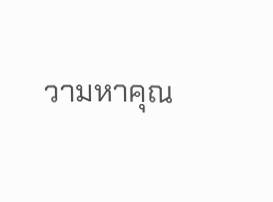วามหาคุณ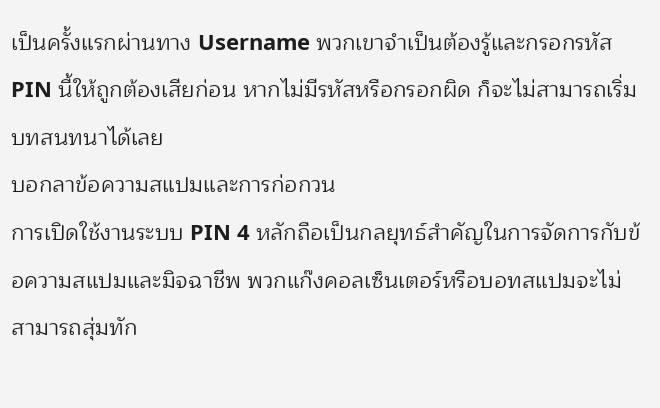เป็นครั้งแรกผ่านทาง Username พวกเขาจำเป็นต้องรู้และกรอกรหัส PIN นี้ให้ถูกต้องเสียก่อน หากไม่มีรหัสหรือกรอกผิด ก็จะไม่สามารถเริ่มบทสนทนาได้เลย
บอกลาข้อความสแปมและการก่อกวน
การเปิดใช้งานระบบ PIN 4 หลักถือเป็นกลยุทธ์สำคัญในการจัดการกับข้อความสแปมและมิจฉาชีพ พวกแก๊งคอลเซ็นเตอร์หรือบอทสแปมจะไม่สามารถสุ่มทัก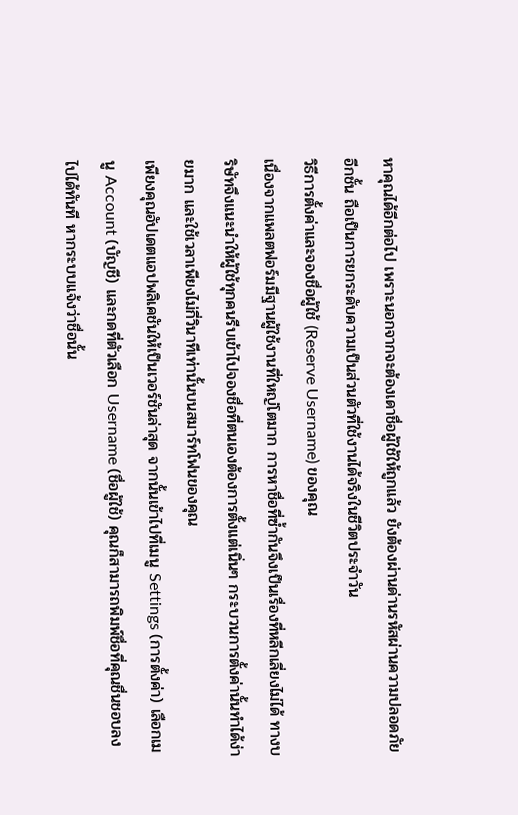หาคุณได้อีกต่อไป เพราะนอกจากจะต้องเดาชื่อผู้ใช้ให้ถูกแล้ว ยังต้องผ่านด่านรหัสผ่านความปลอดภัยอีกชั้น ถือเป็นการยกระดับความเป็นส่วนตัวที่ใช้งานได้จริงในชีวิตประจำวัน
วิธีการตั้งค่าและจองชื่อผู้ใช้ (Reserve Username) ของคุณ
เนื่องจากแพลตฟอร์มมีฐานผู้ใช้งานที่ใหญ่โตมาก การหาชื่อที่ซ้ำกันจึงเป็นเรื่องที่หลีกเลี่ยงไม่ได้ ทางบริษัทจึงแนะนำให้ผู้ใช้ทุกคนรีบเข้าไปจองชื่อที่ตนเองต้องการตั้งแต่เนิ่นๆ กระบวนการตั้งค่านั้นทำได้ง่ายมาก และใช้เวลาเพียงไม่กี่วินาทีเท่านั้นบนสมาร์ทโฟนของคุณ
เพียงคุณอัปเดตแอปพลิเคชันให้เป็นเวอร์ชันล่าสุด จากนั้นเข้าไปที่เมนู Settings (การตั้งค่า) เลือกเมนู Account (บัญชี) และกดที่ตัวเลือก Username (ชื่อผู้ใช้) คุณก็สามารถพิมพ์ชื่อที่คุณชื่นชอบลงไปได้ทันที หากระบบแจ้งว่าชื่อนั้น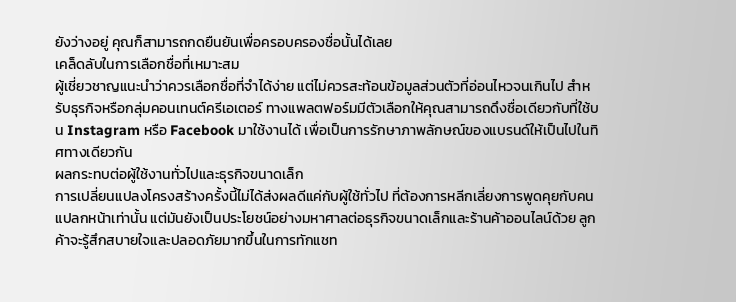ยังว่างอยู่ คุณก็สามารถกดยืนยันเพื่อครอบครองชื่อนั้นได้เลย
เคล็ดลับในการเลือกชื่อที่เหมาะสม
ผู้เชี่ยวชาญแนะนำว่าควรเลือกชื่อที่จำได้ง่าย แต่ไม่ควรสะท้อนข้อมูลส่วนตัวที่อ่อนไหวจนเกินไป สำหรับธุรกิจหรือกลุ่มคอนเทนต์ครีเอเตอร์ ทางแพลตฟอร์มมีตัวเลือกให้คุณสามารถดึงชื่อเดียวกับที่ใช้บน Instagram หรือ Facebook มาใช้งานได้ เพื่อเป็นการรักษาภาพลักษณ์ของแบรนด์ให้เป็นไปในทิศทางเดียวกัน
ผลกระทบต่อผู้ใช้งานทั่วไปและธุรกิจขนาดเล็ก
การเปลี่ยนแปลงโครงสร้างครั้งนี้ไม่ได้ส่งผลดีแค่กับผู้ใช้ทั่วไป ที่ต้องการหลีกเลี่ยงการพูดคุยกับคนแปลกหน้าเท่านั้น แต่มันยังเป็นประโยชน์อย่างมหาศาลต่อธุรกิจขนาดเล็กและร้านค้าออนไลน์ด้วย ลูกค้าจะรู้สึกสบายใจและปลอดภัยมากขึ้นในการทักแชท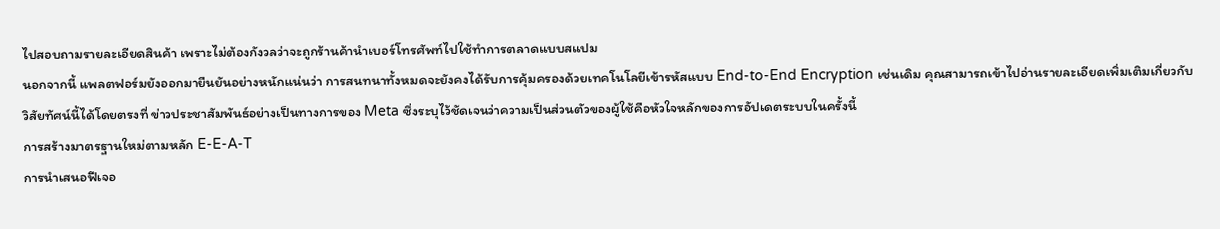ไปสอบถามรายละเอียดสินค้า เพราะไม่ต้องกังวลว่าจะถูกร้านค้านำเบอร์โทรศัพท์ไปใช้ทำการตลาดแบบสแปม
นอกจากนี้ แพลตฟอร์มยังออกมายืนยันอย่างหนักแน่นว่า การสนทนาทั้งหมดจะยังคงได้รับการคุ้มครองด้วยเทคโนโลยีเข้ารหัสแบบ End-to-End Encryption เช่นเดิม คุณสามารถเข้าไปอ่านรายละเอียดเพิ่มเติมเกี่ยวกับวิสัยทัศน์นี้ได้โดยตรงที่ ข่าวประชาสัมพันธ์อย่างเป็นทางการของ Meta ซึ่งระบุไว้ชัดเจนว่าความเป็นส่วนตัวของผู้ใช้คือหัวใจหลักของการอัปเดตระบบในครั้งนี้
การสร้างมาตรฐานใหม่ตามหลัก E-E-A-T
การนำเสนอฟีเจอ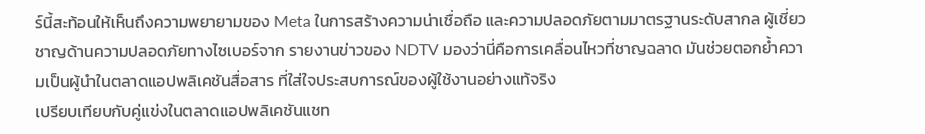ร์นี้สะท้อนให้เห็นถึงความพยายามของ Meta ในการสร้างความน่าเชื่อถือ และความปลอดภัยตามมาตรฐานระดับสากล ผู้เชี่ยวชาญด้านความปลอดภัยทางไซเบอร์จาก รายงานข่าวของ NDTV มองว่านี่คือการเคลื่อนไหวที่ชาญฉลาด มันช่วยตอกย้ำความเป็นผู้นำในตลาดแอปพลิเคชันสื่อสาร ที่ใส่ใจประสบการณ์ของผู้ใช้งานอย่างแท้จริง
เปรียบเทียบกับคู่แข่งในตลาดแอปพลิเคชันแชท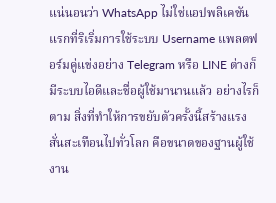แน่นอนว่า WhatsApp ไม่ใช่แอปพลิเคชันแรกที่ริเริ่มการใช้ระบบ Username แพลตฟอร์มคู่แข่งอย่าง Telegram หรือ LINE ต่างก็มีระบบไอดีและชื่อผู้ใช้มานานแล้ว อย่างไรก็ตาม สิ่งที่ทำให้การขยับตัวครั้งนี้สร้างแรงสั่นสะเทือนไปทั่วโลก คือขนาดของฐานผู้ใช้งาน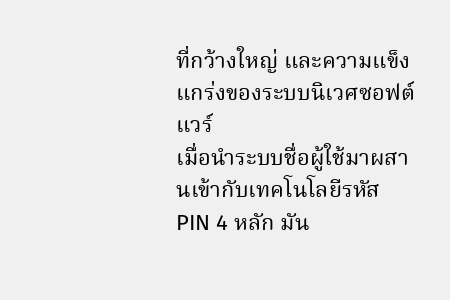ที่กว้างใหญ่ และความแข็งแกร่งของระบบนิเวศซอฟต์แวร์
เมื่อนำระบบชื่อผู้ใช้มาผสานเข้ากับเทคโนโลยีรหัส PIN 4 หลัก มัน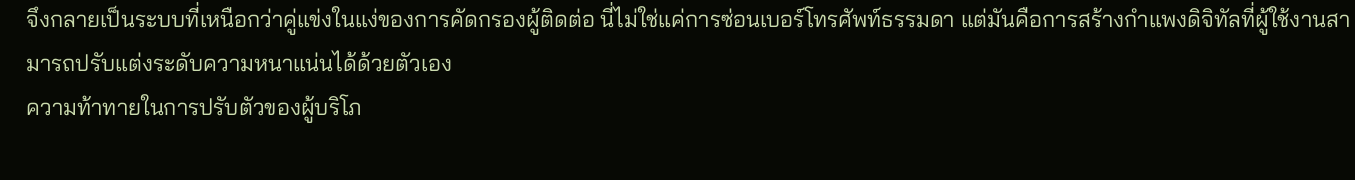จึงกลายเป็นระบบที่เหนือกว่าคู่แข่งในแง่ของการคัดกรองผู้ติดต่อ นี่ไม่ใช่แค่การซ่อนเบอร์โทรศัพท์ธรรมดา แต่มันคือการสร้างกำแพงดิจิทัลที่ผู้ใช้งานสามารถปรับแต่งระดับความหนาแน่นได้ด้วยตัวเอง
ความท้าทายในการปรับตัวของผู้บริโภ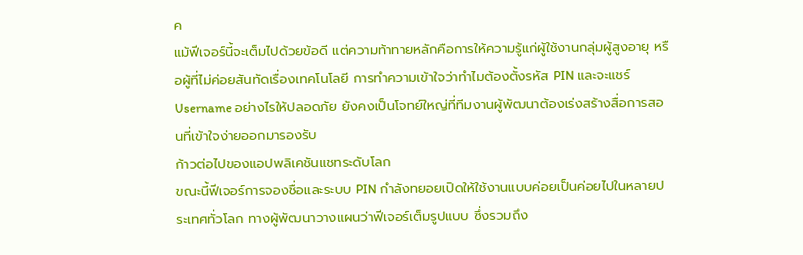ค
แม้ฟีเจอร์นี้จะเต็มไปด้วยข้อดี แต่ความท้าทายหลักคือการให้ความรู้แก่ผู้ใช้งานกลุ่มผู้สูงอายุ หรือผู้ที่ไม่ค่อยสันทัดเรื่องเทคโนโลยี การทำความเข้าใจว่าทำไมต้องตั้งรหัส PIN และจะแชร์ Username อย่างไรให้ปลอดภัย ยังคงเป็นโจทย์ใหญ่ที่ทีมงานผู้พัฒนาต้องเร่งสร้างสื่อการสอนที่เข้าใจง่ายออกมารองรับ
ก้าวต่อไปของแอปพลิเคชันแชทระดับโลก
ขณะนี้ฟีเจอร์การจองชื่อและระบบ PIN กำลังทยอยเปิดให้ใช้งานแบบค่อยเป็นค่อยไปในหลายประเทศทั่วโลก ทางผู้พัฒนาวางแผนว่าฟีเจอร์เต็มรูปแบบ ซึ่งรวมถึง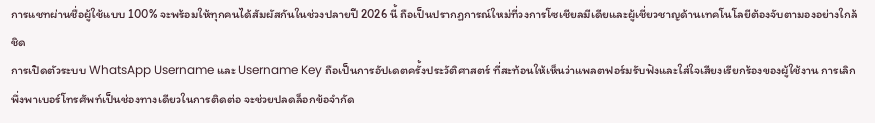การแชทผ่านชื่อผู้ใช้แบบ 100% จะพร้อมให้ทุกคนได้สัมผัสกันในช่วงปลายปี 2026 นี้ ถือเป็นปรากฏการณ์ใหม่ที่วงการโซเชียลมีเดียและผู้เชี่ยวชาญด้านเทคโนโลยีต้องจับตามองอย่างใกล้ชิด
การเปิดตัวระบบ WhatsApp Username และ Username Key ถือเป็นการอัปเดตครั้งประวัติศาสตร์ ที่สะท้อนให้เห็นว่าแพลตฟอร์มรับฟังและใส่ใจเสียงเรียกร้องของผู้ใช้งาน การเลิกพึ่งพาเบอร์โทรศัพท์เป็นช่องทางเดียวในการติดต่อ จะช่วยปลดล็อกข้อจำกัด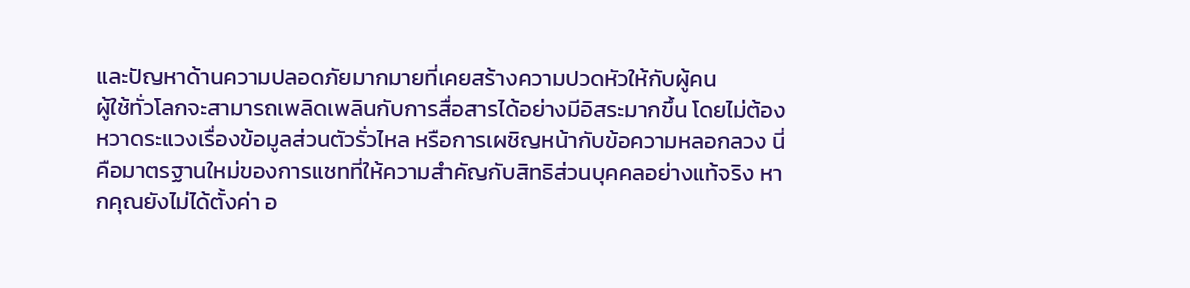และปัญหาด้านความปลอดภัยมากมายที่เคยสร้างความปวดหัวให้กับผู้คน
ผู้ใช้ทั่วโลกจะสามารถเพลิดเพลินกับการสื่อสารได้อย่างมีอิสระมากขึ้น โดยไม่ต้องหวาดระแวงเรื่องข้อมูลส่วนตัวรั่วไหล หรือการเผชิญหน้ากับข้อความหลอกลวง นี่คือมาตรฐานใหม่ของการแชทที่ให้ความสำคัญกับสิทธิส่วนบุคคลอย่างแท้จริง หากคุณยังไม่ได้ตั้งค่า อ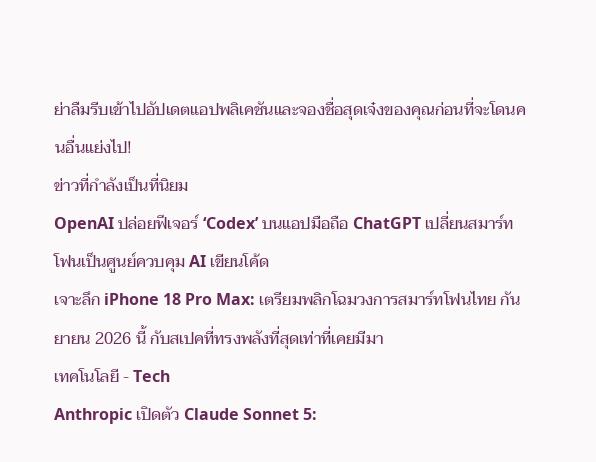ย่าลืมรีบเข้าไปอัปเดตแอปพลิเคชันและจองชื่อสุดเจ๋งของคุณก่อนที่จะโดนคนอื่นแย่งไป!
ข่าวที่กำลังเป็นที่นิยม
OpenAI ปล่อยฟีเจอร์ ‘Codex’ บนแอปมือถือ ChatGPT เปลี่ยนสมาร์ทโฟนเป็นศูนย์ควบคุม AI เขียนโค้ด
เจาะลึก iPhone 18 Pro Max: เตรียมพลิกโฉมวงการสมาร์ทโฟนไทย กันยายน 2026 นี้ กับสเปคที่ทรงพลังที่สุดเท่าที่เคยมีมา
เทคโนโลยี - Tech
Anthropic เปิดตัว Claude Sonnet 5: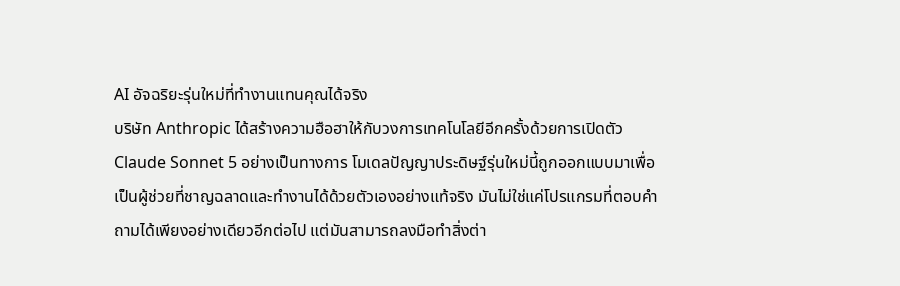AI อัจฉริยะรุ่นใหม่ที่ทำงานแทนคุณได้จริง
บริษัท Anthropic ได้สร้างความฮือฮาให้กับวงการเทคโนโลยีอีกครั้งด้วยการเปิดตัว Claude Sonnet 5 อย่างเป็นทางการ โมเดลปัญญาประดิษฐ์รุ่นใหม่นี้ถูกออกแบบมาเพื่อเป็นผู้ช่วยที่ชาญฉลาดและทำงานได้ด้วยตัวเองอย่างแท้จริง มันไม่ใช่แค่โปรแกรมที่ตอบคำถามได้เพียงอย่างเดียวอีกต่อไป แต่มันสามารถลงมือทำสิ่งต่า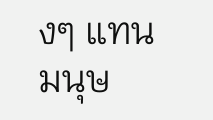งๆ แทนมนุษ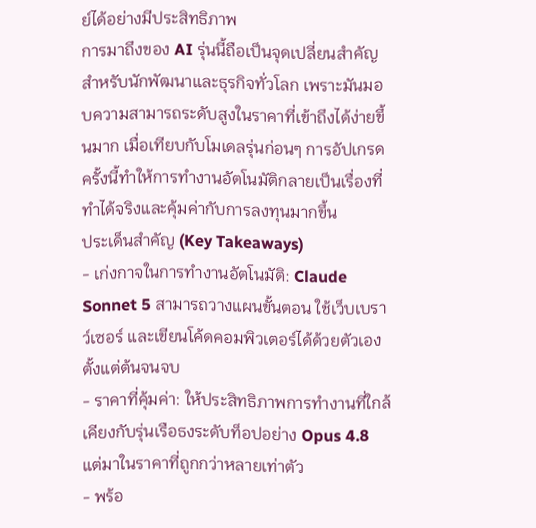ย์ได้อย่างมีประสิทธิภาพ
การมาถึงของ AI รุ่นนี้ถือเป็นจุดเปลี่ยนสำคัญสำหรับนักพัฒนาและธุรกิจทั่วโลก เพราะมันมอบความสามารถระดับสูงในราคาที่เข้าถึงได้ง่ายขึ้นมาก เมื่อเทียบกับโมเดลรุ่นก่อนๆ การอัปเกรดครั้งนี้ทำให้การทำงานอัตโนมัติกลายเป็นเรื่องที่ทำได้จริงและคุ้มค่ากับการลงทุนมากขึ้น
ประเด็นสำคัญ (Key Takeaways)
- เก่งกาจในการทำงานอัตโนมัติ: Claude Sonnet 5 สามารถวางแผนขั้นตอน ใช้เว็บเบราว์เซอร์ และเขียนโค้ดคอมพิวเตอร์ได้ด้วยตัวเองตั้งแต่ต้นจนจบ
- ราคาที่คุ้มค่า: ให้ประสิทธิภาพการทำงานที่ใกล้เคียงกับรุ่นเรือธงระดับท็อปอย่าง Opus 4.8 แต่มาในราคาที่ถูกกว่าหลายเท่าตัว
- พร้อ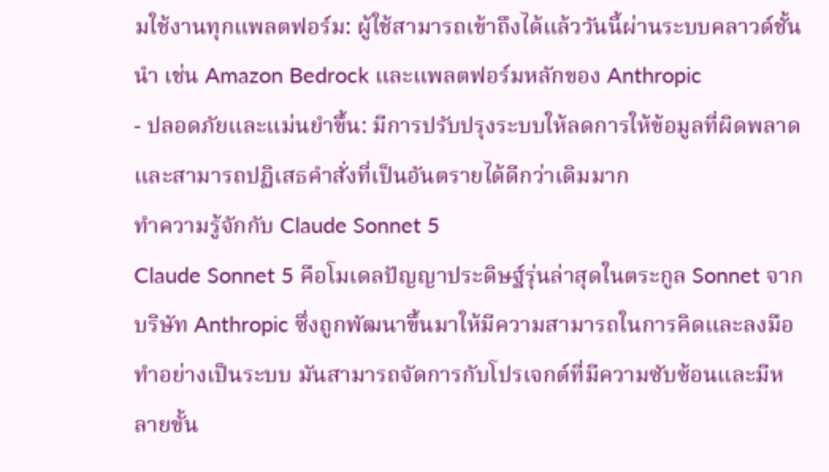มใช้งานทุกแพลตฟอร์ม: ผู้ใช้สามารถเข้าถึงได้แล้ววันนี้ผ่านระบบคลาวด์ชั้นนำ เช่น Amazon Bedrock และแพลตฟอร์มหลักของ Anthropic
- ปลอดภัยและแม่นยำขึ้น: มีการปรับปรุงระบบให้ลดการให้ข้อมูลที่ผิดพลาด และสามารถปฏิเสธคำสั่งที่เป็นอันตรายได้ดีกว่าเดิมมาก
ทำความรู้จักกับ Claude Sonnet 5
Claude Sonnet 5 คือโมเดลปัญญาประดิษฐ์รุ่นล่าสุดในตระกูล Sonnet จากบริษัท Anthropic ซึ่งถูกพัฒนาขึ้นมาให้มีความสามารถในการคิดและลงมือทำอย่างเป็นระบบ มันสามารถจัดการกับโปรเจกต์ที่มีความซับซ้อนและมีหลายขั้น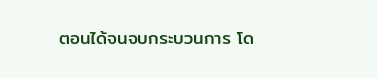ตอนได้จนจบกระบวนการ โด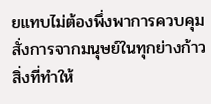ยแทบไม่ต้องพึ่งพาการควบคุมสั่งการจากมนุษย์ในทุกย่างก้าว
สิ่งที่ทำให้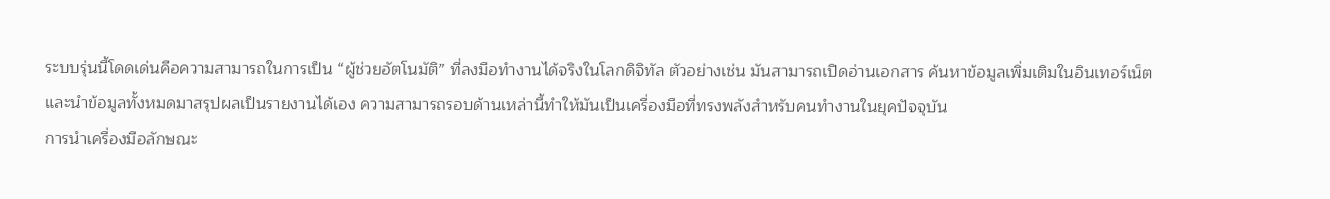ระบบรุ่นนี้โดดเด่นคือความสามารถในการเป็น “ผู้ช่วยอัตโนมัติ” ที่ลงมือทำงานได้จริงในโลกดิจิทัล ตัวอย่างเช่น มันสามารถเปิดอ่านเอกสาร ค้นหาข้อมูลเพิ่มเติมในอินเทอร์เน็ต และนำข้อมูลทั้งหมดมาสรุปผลเป็นรายงานได้เอง ความสามารถรอบด้านเหล่านี้ทำให้มันเป็นเครื่องมือที่ทรงพลังสำหรับคนทำงานในยุคปัจจุบัน
การนำเครื่องมือลักษณะ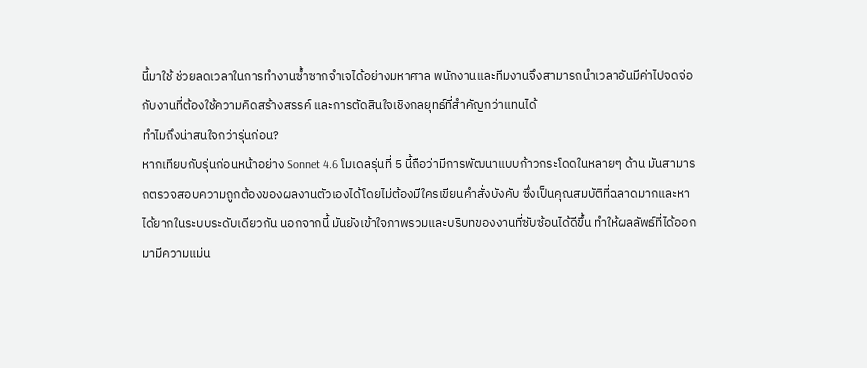นี้มาใช้ ช่วยลดเวลาในการทำงานซ้ำซากจำเจได้อย่างมหาศาล พนักงานและทีมงานจึงสามารถนำเวลาอันมีค่าไปจดจ่อกับงานที่ต้องใช้ความคิดสร้างสรรค์ และการตัดสินใจเชิงกลยุทธ์ที่สำคัญกว่าแทนได้
ทำไมถึงน่าสนใจกว่ารุ่นก่อน?
หากเทียบกับรุ่นก่อนหน้าอย่าง Sonnet 4.6 โมเดลรุ่นที่ 5 นี้ถือว่ามีการพัฒนาแบบก้าวกระโดดในหลายๆ ด้าน มันสามารถตรวจสอบความถูกต้องของผลงานตัวเองได้โดยไม่ต้องมีใครเขียนคำสั่งบังคับ ซึ่งเป็นคุณสมบัติที่ฉลาดมากและหาได้ยากในระบบระดับเดียวกัน นอกจากนี้ มันยังเข้าใจภาพรวมและบริบทของงานที่ซับซ้อนได้ดีขึ้น ทำให้ผลลัพธ์ที่ได้ออกมามีความแม่น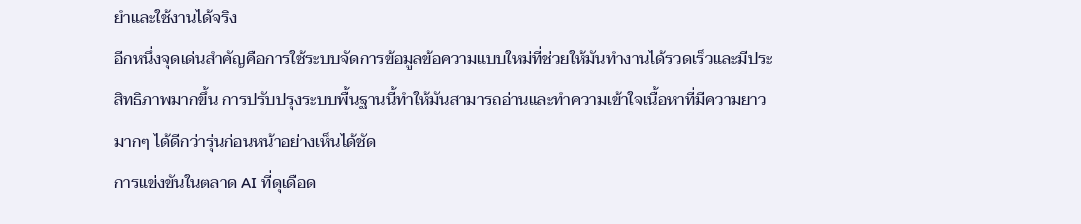ยำและใช้งานได้จริง
อีกหนึ่งจุดเด่นสำคัญคือการใช้ระบบจัดการข้อมูลข้อความแบบใหม่ที่ช่วยให้มันทำงานได้รวดเร็วและมีประสิทธิภาพมากขึ้น การปรับปรุงระบบพื้นฐานนี้ทำให้มันสามารถอ่านและทำความเข้าใจเนื้อหาที่มีความยาวมากๆ ได้ดีกว่ารุ่นก่อนหน้าอย่างเห็นได้ชัด
การแข่งขันในตลาด AI ที่ดุเดือด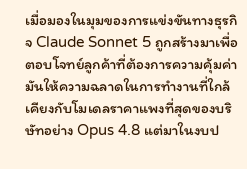เมื่อมองในมุมของการแข่งขันทางธุรกิจ Claude Sonnet 5 ถูกสร้างมาเพื่อตอบโจทย์ลูกค้าที่ต้องการความคุ้มค่า มันให้ความฉลาดในการทำงานที่ใกล้เคียงกับโมเดลราคาแพงที่สุดของบริษัทอย่าง Opus 4.8 แต่มาในงบป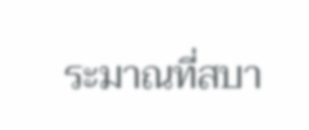ระมาณที่สบา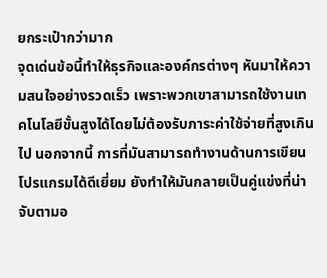ยกระเป๋ากว่ามาก
จุดเด่นข้อนี้ทำให้ธุรกิจและองค์กรต่างๆ หันมาให้ความสนใจอย่างรวดเร็ว เพราะพวกเขาสามารถใช้งานเทคโนโลยีขั้นสูงได้โดยไม่ต้องรับภาระค่าใช้จ่ายที่สูงเกินไป นอกจากนี้ การที่มันสามารถทำงานด้านการเขียนโปรแกรมได้ดีเยี่ยม ยังทำให้มันกลายเป็นคู่แข่งที่น่าจับตามอ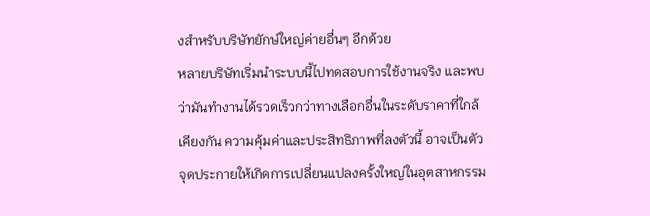งสำหรับบริษัทยักษ์ใหญ่ค่ายอื่นๆ อีกด้วย
หลายบริษัทเริ่มนำระบบนี้ไปทดสอบการใช้งานจริง และพบว่ามันทำงานได้รวดเร็วกว่าทางเลือกอื่นในระดับราคาที่ใกล้เคียงกัน ความคุ้มค่าและประสิทธิภาพที่ลงตัวนี้ อาจเป็นตัวจุดประกายให้เกิดการเปลี่ยนแปลงครั้งใหญ่ในอุตสาหกรรม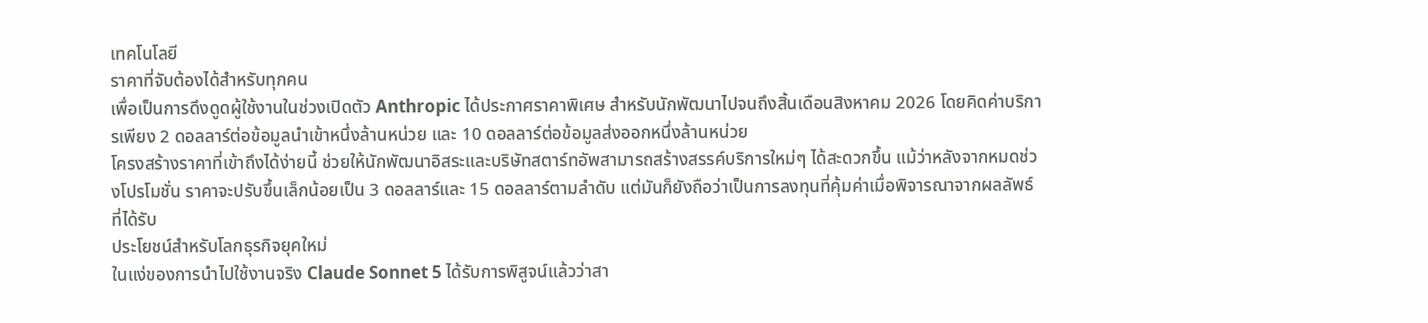เทคโนโลยี
ราคาที่จับต้องได้สำหรับทุกคน
เพื่อเป็นการดึงดูดผู้ใช้งานในช่วงเปิดตัว Anthropic ได้ประกาศราคาพิเศษ สำหรับนักพัฒนาไปจนถึงสิ้นเดือนสิงหาคม 2026 โดยคิดค่าบริการเพียง 2 ดอลลาร์ต่อข้อมูลนำเข้าหนึ่งล้านหน่วย และ 10 ดอลลาร์ต่อข้อมูลส่งออกหนึ่งล้านหน่วย
โครงสร้างราคาที่เข้าถึงได้ง่ายนี้ ช่วยให้นักพัฒนาอิสระและบริษัทสตาร์ทอัพสามารถสร้างสรรค์บริการใหม่ๆ ได้สะดวกขึ้น แม้ว่าหลังจากหมดช่วงโปรโมชั่น ราคาจะปรับขึ้นเล็กน้อยเป็น 3 ดอลลาร์และ 15 ดอลลาร์ตามลำดับ แต่มันก็ยังถือว่าเป็นการลงทุนที่คุ้มค่าเมื่อพิจารณาจากผลลัพธ์ที่ได้รับ
ประโยชน์สำหรับโลกธุรกิจยุคใหม่
ในแง่ของการนำไปใช้งานจริง Claude Sonnet 5 ได้รับการพิสูจน์แล้วว่าสา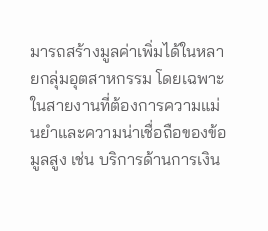มารถสร้างมูลค่าเพิ่มได้ในหลายกลุ่มอุตสาหกรรม โดยเฉพาะในสายงานที่ต้องการความแม่นยำและความน่าเชื่อถือของข้อมูลสูง เช่น บริการด้านการเงิน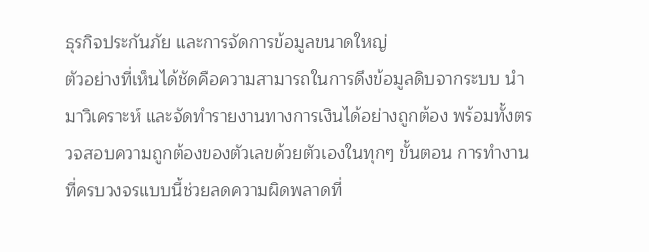ธุรกิจประกันภัย และการจัดการข้อมูลขนาดใหญ่
ตัวอย่างที่เห็นได้ชัดคือความสามารถในการดึงข้อมูลดิบจากระบบ นำมาวิเคราะห์ และจัดทำรายงานทางการเงินได้อย่างถูกต้อง พร้อมทั้งตรวจสอบความถูกต้องของตัวเลขด้วยตัวเองในทุกๆ ขั้นตอน การทำงานที่ครบวงจรแบบนี้ช่วยลดความผิดพลาดที่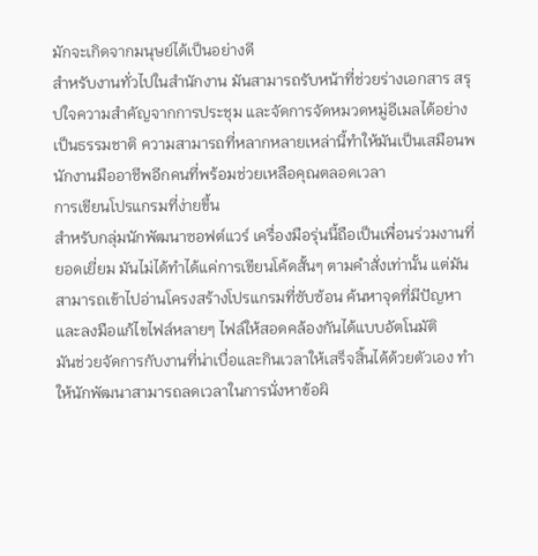มักจะเกิดจากมนุษย์ได้เป็นอย่างดี
สำหรับงานทั่วไปในสำนักงาน มันสามารถรับหน้าที่ช่วยร่างเอกสาร สรุปใจความสำคัญจากการประชุม และจัดการจัดหมวดหมู่อีเมลได้อย่างเป็นธรรมชาติ ความสามารถที่หลากหลายเหล่านี้ทำให้มันเป็นเสมือนพนักงานมืออาชีพอีกคนที่พร้อมช่วยเหลือคุณตลอดเวลา
การเขียนโปรแกรมที่ง่ายขึ้น
สำหรับกลุ่มนักพัฒนาซอฟต์แวร์ เครื่องมือรุ่นนี้ถือเป็นเพื่อนร่วมงานที่ยอดเยี่ยม มันไม่ได้ทำได้แค่การเขียนโค้ดสั้นๆ ตามคำสั่งเท่านั้น แต่มันสามารถเข้าไปอ่านโครงสร้างโปรแกรมที่ซับซ้อน ค้นหาจุดที่มีปัญหา และลงมือแก้ไขไฟล์หลายๆ ไฟล์ให้สอดคล้องกันได้แบบอัตโนมัติ
มันช่วยจัดการกับงานที่น่าเบื่อและกินเวลาให้เสร็จสิ้นได้ด้วยตัวเอง ทำให้นักพัฒนาสามารถลดเวลาในการนั่งหาข้อผิ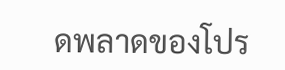ดพลาดของโปร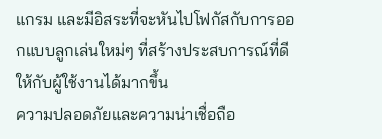แกรม และมีอิสระที่จะหันไปโฟกัสกับการออกแบบลูกเล่นใหม่ๆ ที่สร้างประสบการณ์ที่ดีให้กับผู้ใช้งานได้มากขึ้น
ความปลอดภัยและความน่าเชื่อถือ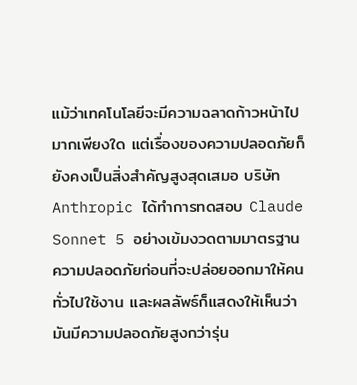แม้ว่าเทคโนโลยีจะมีความฉลาดก้าวหน้าไปมากเพียงใด แต่เรื่องของความปลอดภัยก็ยังคงเป็นสิ่งสำคัญสูงสุดเสมอ บริษัท Anthropic ได้ทำการทดสอบ Claude Sonnet 5 อย่างเข้มงวดตามมาตรฐานความปลอดภัยก่อนที่จะปล่อยออกมาให้คนทั่วไปใช้งาน และผลลัพธ์ก็แสดงให้เห็นว่ามันมีความปลอดภัยสูงกว่ารุ่น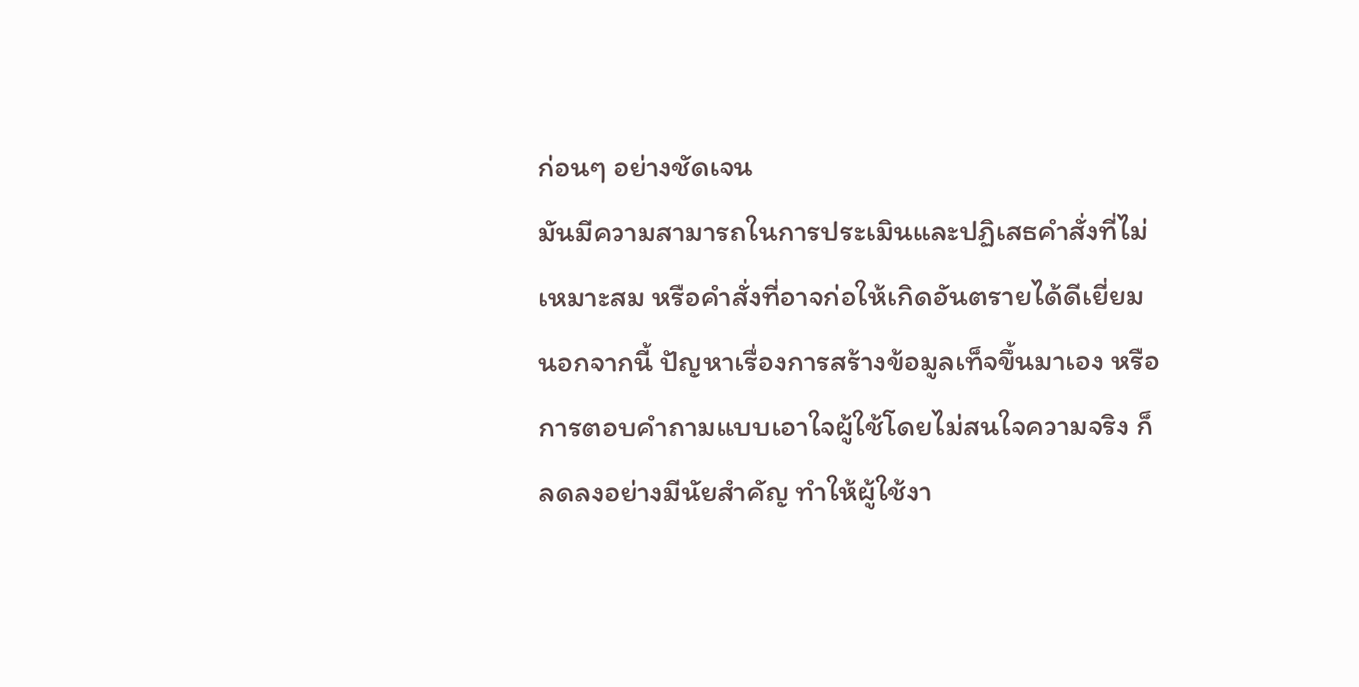ก่อนๆ อย่างชัดเจน
มันมีความสามารถในการประเมินและปฏิเสธคำสั่งที่ไม่เหมาะสม หรือคำสั่งที่อาจก่อให้เกิดอันตรายได้ดีเยี่ยม นอกจากนี้ ปัญหาเรื่องการสร้างข้อมูลเท็จขึ้นมาเอง หรือการตอบคำถามแบบเอาใจผู้ใช้โดยไม่สนใจความจริง ก็ลดลงอย่างมีนัยสำคัญ ทำให้ผู้ใช้งา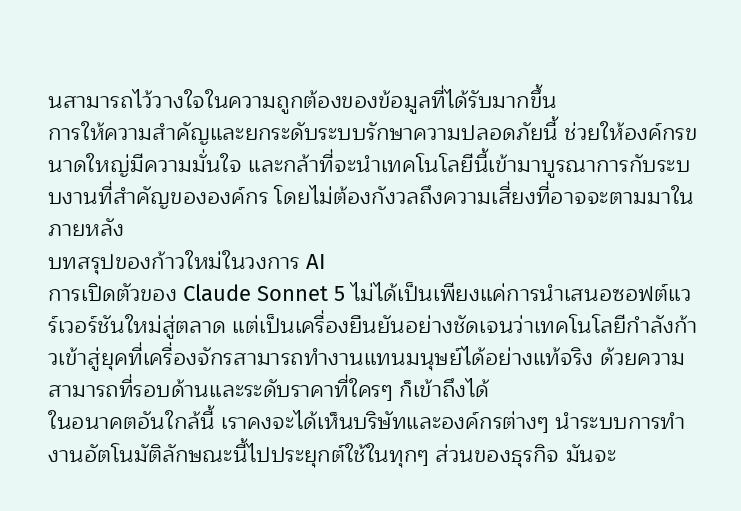นสามารถไว้วางใจในความถูกต้องของข้อมูลที่ได้รับมากขึ้น
การให้ความสำคัญและยกระดับระบบรักษาความปลอดภัยนี้ ช่วยให้องค์กรขนาดใหญ่มีความมั่นใจ และกล้าที่จะนำเทคโนโลยีนี้เข้ามาบูรณาการกับระบบงานที่สำคัญขององค์กร โดยไม่ต้องกังวลถึงความเสี่ยงที่อาจจะตามมาในภายหลัง
บทสรุปของก้าวใหม่ในวงการ AI
การเปิดตัวของ Claude Sonnet 5 ไม่ได้เป็นเพียงแค่การนำเสนอซอฟต์แวร์เวอร์ชันใหม่สู่ตลาด แต่เป็นเครื่องยืนยันอย่างชัดเจนว่าเทคโนโลยีกำลังก้าวเข้าสู่ยุคที่เครื่องจักรสามารถทำงานแทนมนุษย์ได้อย่างแท้จริง ด้วยความสามารถที่รอบด้านและระดับราคาที่ใครๆ ก็เข้าถึงได้
ในอนาคตอันใกล้นี้ เราคงจะได้เห็นบริษัทและองค์กรต่างๆ นำระบบการทำงานอัตโนมัติลักษณะนี้ไปประยุกต์ใช้ในทุกๆ ส่วนของธุรกิจ มันจะ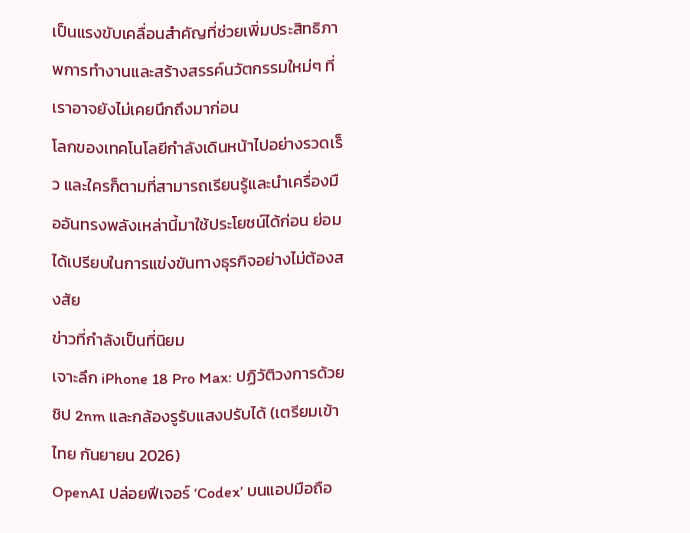เป็นแรงขับเคลื่อนสำคัญที่ช่วยเพิ่มประสิทธิภาพการทำงานและสร้างสรรค์นวัตกรรมใหม่ๆ ที่เราอาจยังไม่เคยนึกถึงมาก่อน
โลกของเทคโนโลยีกำลังเดินหน้าไปอย่างรวดเร็ว และใครก็ตามที่สามารถเรียนรู้และนำเครื่องมืออันทรงพลังเหล่านี้มาใช้ประโยชน์ได้ก่อน ย่อมได้เปรียบในการแข่งขันทางธุรกิจอย่างไม่ต้องสงสัย
ข่าวที่กำลังเป็นที่นิยม
เจาะลึก iPhone 18 Pro Max: ปฏิวัติวงการด้วยชิป 2nm และกล้องรูรับแสงปรับได้ (เตรียมเข้าไทย กันยายน 2026)
OpenAI ปล่อยฟีเจอร์ ‘Codex’ บนแอปมือถือ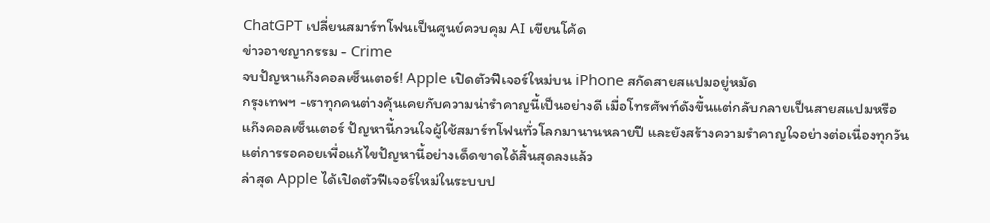ChatGPT เปลี่ยนสมาร์ทโฟนเป็นศูนย์ควบคุม AI เขียนโค้ด
ข่าวอาชญากรรม - Crime
จบปัญหาแก๊งคอลเซ็นเตอร์! Apple เปิดตัวฟีเจอร์ใหม่บน iPhone สกัดสายสแปมอยู่หมัด
กรุงเทพฯ -เราทุกคนต่างคุ้นเคยกับความน่ารำคาญนี้เป็นอย่างดี เมื่อโทรศัพท์ดังขึ้นแต่กลับกลายเป็นสายสแปมหรือแก๊งคอลเซ็นเตอร์ ปัญหานี้กวนใจผู้ใช้สมาร์ทโฟนทั่วโลกมานานหลายปี และยังสร้างความรำคาญใจอย่างต่อเนื่องทุกวัน แต่การรอคอยเพื่อแก้ไขปัญหานี้อย่างเด็ดขาดได้สิ้นสุดลงแล้ว
ล่าสุด Apple ได้เปิดตัวฟีเจอร์ใหม่ในระบบป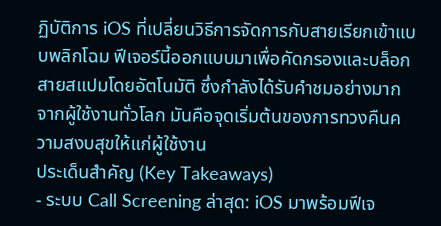ฏิบัติการ iOS ที่เปลี่ยนวิธีการจัดการกับสายเรียกเข้าแบบพลิกโฉม ฟีเจอร์นี้ออกแบบมาเพื่อคัดกรองและบล็อกสายสแปมโดยอัตโนมัติ ซึ่งกำลังได้รับคำชมอย่างมากจากผู้ใช้งานทั่วโลก มันคือจุดเริ่มต้นของการทวงคืนความสงบสุขให้แก่ผู้ใช้งาน
ประเด็นสำคัญ (Key Takeaways)
- ระบบ Call Screening ล่าสุด: iOS มาพร้อมฟีเจ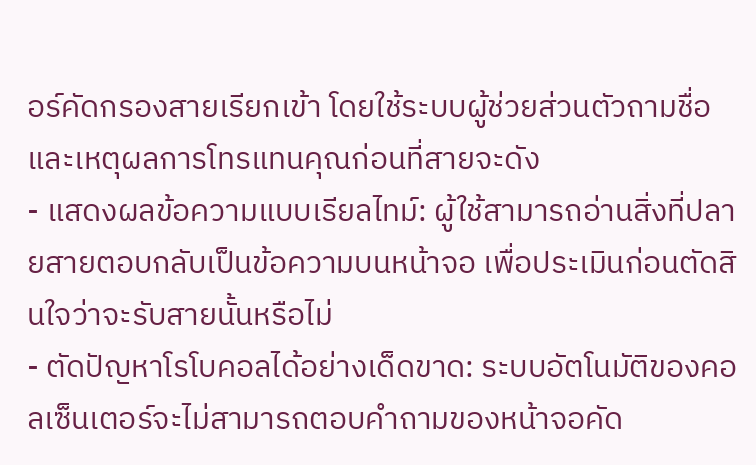อร์คัดกรองสายเรียกเข้า โดยใช้ระบบผู้ช่วยส่วนตัวถามชื่อและเหตุผลการโทรแทนคุณก่อนที่สายจะดัง
- แสดงผลข้อความแบบเรียลไทม์: ผู้ใช้สามารถอ่านสิ่งที่ปลายสายตอบกลับเป็นข้อความบนหน้าจอ เพื่อประเมินก่อนตัดสินใจว่าจะรับสายนั้นหรือไม่
- ตัดปัญหาโรโบคอลได้อย่างเด็ดขาด: ระบบอัตโนมัติของคอลเซ็นเตอร์จะไม่สามารถตอบคำถามของหน้าจอคัด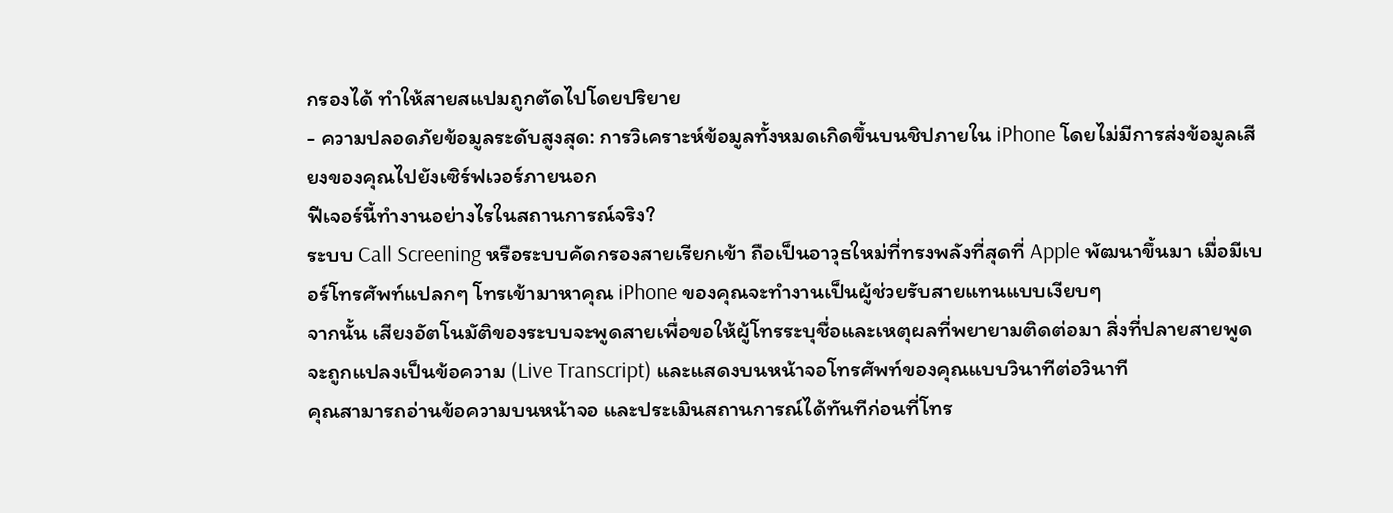กรองได้ ทำให้สายสแปมถูกตัดไปโดยปริยาย
- ความปลอดภัยข้อมูลระดับสูงสุด: การวิเคราะห์ข้อมูลทั้งหมดเกิดขึ้นบนชิปภายใน iPhone โดยไม่มีการส่งข้อมูลเสียงของคุณไปยังเซิร์ฟเวอร์ภายนอก
ฟีเจอร์นี้ทำงานอย่างไรในสถานการณ์จริง?
ระบบ Call Screening หรือระบบคัดกรองสายเรียกเข้า ถือเป็นอาวุธใหม่ที่ทรงพลังที่สุดที่ Apple พัฒนาขึ้นมา เมื่อมีเบอร์โทรศัพท์แปลกๆ โทรเข้ามาหาคุณ iPhone ของคุณจะทำงานเป็นผู้ช่วยรับสายแทนแบบเงียบๆ
จากนั้น เสียงอัตโนมัติของระบบจะพูดสายเพื่อขอให้ผู้โทรระบุชื่อและเหตุผลที่พยายามติดต่อมา สิ่งที่ปลายสายพูดจะถูกแปลงเป็นข้อความ (Live Transcript) และแสดงบนหน้าจอโทรศัพท์ของคุณแบบวินาทีต่อวินาที
คุณสามารถอ่านข้อความบนหน้าจอ และประเมินสถานการณ์ได้ทันทีก่อนที่โทร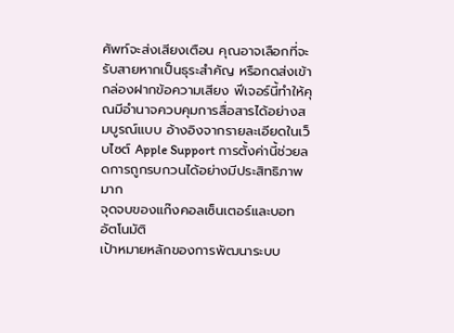ศัพท์จะส่งเสียงเตือน คุณอาจเลือกที่จะรับสายหากเป็นธุระสำคัญ หรือกดส่งเข้ากล่องฝากข้อความเสียง ฟีเจอร์นี้ทำให้คุณมีอำนาจควบคุมการสื่อสารได้อย่างสมบูรณ์แบบ อ้างอิงจากรายละเอียดในเว็บไซต์ Apple Support การตั้งค่านี้ช่วยลดการถูกรบกวนได้อย่างมีประสิทธิภาพมาก
จุดจบของแก๊งคอลเซ็นเตอร์และบอทอัตโนมัติ
เป้าหมายหลักของการพัฒนาระบบ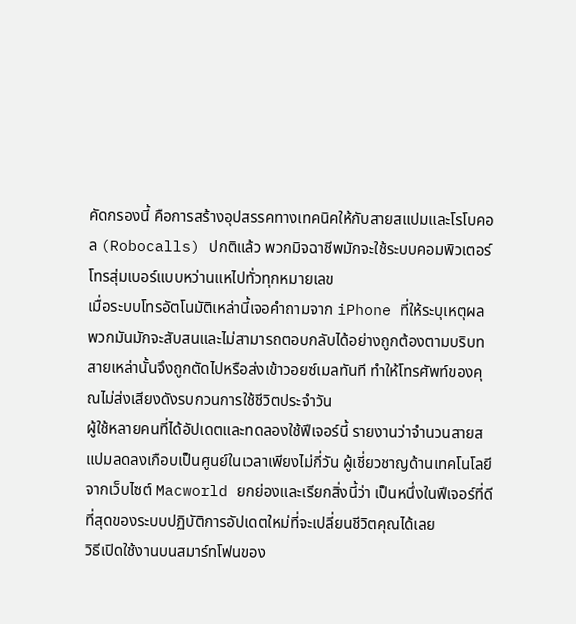คัดกรองนี้ คือการสร้างอุปสรรคทางเทคนิคให้กับสายสแปมและโรโบคอล (Robocalls) ปกติแล้ว พวกมิจฉาชีพมักจะใช้ระบบคอมพิวเตอร์โทรสุ่มเบอร์แบบหว่านแหไปทั่วทุกหมายเลข
เมื่อระบบโทรอัตโนมัติเหล่านี้เจอคำถามจาก iPhone ที่ให้ระบุเหตุผล พวกมันมักจะสับสนและไม่สามารถตอบกลับได้อย่างถูกต้องตามบริบท สายเหล่านั้นจึงถูกตัดไปหรือส่งเข้าวอยซ์เมลทันที ทำให้โทรศัพท์ของคุณไม่ส่งเสียงดังรบกวนการใช้ชีวิตประจำวัน
ผู้ใช้หลายคนที่ได้อัปเดตและทดลองใช้ฟีเจอร์นี้ รายงานว่าจำนวนสายสแปมลดลงเกือบเป็นศูนย์ในเวลาเพียงไม่กี่วัน ผู้เชี่ยวชาญด้านเทคโนโลยีจากเว็บไซต์ Macworld ยกย่องและเรียกสิ่งนี้ว่า เป็นหนึ่งในฟีเจอร์ที่ดีที่สุดของระบบปฏิบัติการอัปเดตใหม่ที่จะเปลี่ยนชีวิตคุณได้เลย
วิธีเปิดใช้งานบนสมาร์ทโฟนของ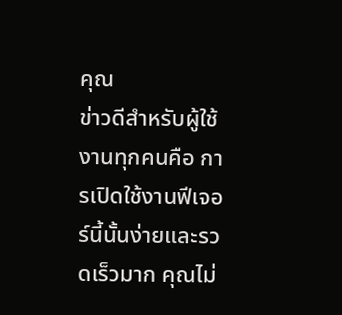คุณ
ข่าวดีสำหรับผู้ใช้งานทุกคนคือ การเปิดใช้งานฟีเจอร์นี้นั้นง่ายและรวดเร็วมาก คุณไม่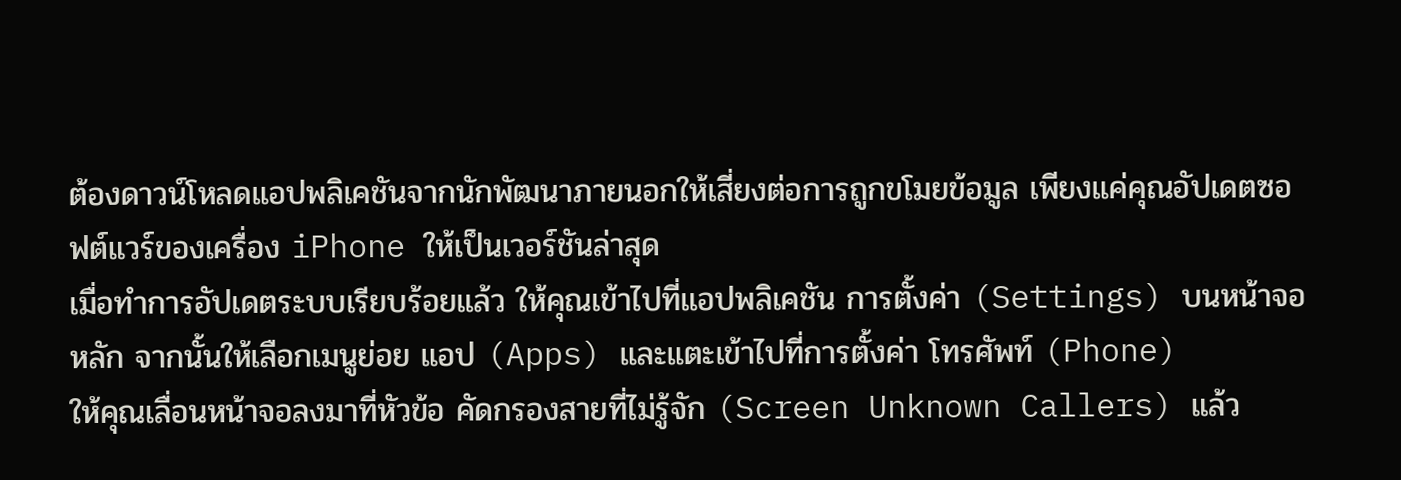ต้องดาวน์โหลดแอปพลิเคชันจากนักพัฒนาภายนอกให้เสี่ยงต่อการถูกขโมยข้อมูล เพียงแค่คุณอัปเดตซอฟต์แวร์ของเครื่อง iPhone ให้เป็นเวอร์ชันล่าสุด
เมื่อทำการอัปเดตระบบเรียบร้อยแล้ว ให้คุณเข้าไปที่แอปพลิเคชัน การตั้งค่า (Settings) บนหน้าจอหลัก จากนั้นให้เลือกเมนูย่อย แอป (Apps) และแตะเข้าไปที่การตั้งค่า โทรศัพท์ (Phone)
ให้คุณเลื่อนหน้าจอลงมาที่หัวข้อ คัดกรองสายที่ไม่รู้จัก (Screen Unknown Callers) แล้ว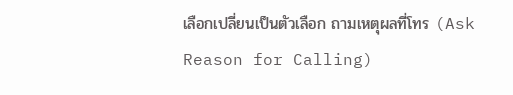เลือกเปลี่ยนเป็นตัวเลือก ถามเหตุผลที่โทร (Ask Reason for Calling)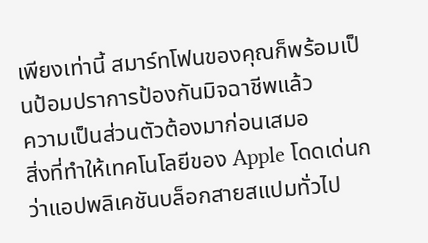เพียงเท่านี้ สมาร์ทโฟนของคุณก็พร้อมเป็นป้อมปราการป้องกันมิจฉาชีพแล้ว
ความเป็นส่วนตัวต้องมาก่อนเสมอ
สิ่งที่ทำให้เทคโนโลยีของ Apple โดดเด่นกว่าแอปพลิเคชันบล็อกสายสแปมทั่วไป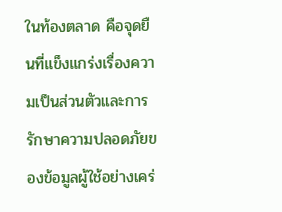ในท้องตลาด คือจุดยืนที่แข็งแกร่งเรื่องความเป็นส่วนตัวและการรักษาความปลอดภัยของข้อมูลผู้ใช้อย่างเคร่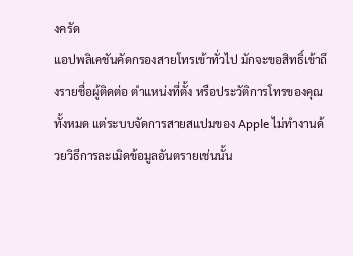งครัด
แอปพลิเคชันคัดกรองสายโทรเข้าทั่วไป มักจะขอสิทธิ์เข้าถึงรายชื่อผู้ติดต่อ ตำแหน่งที่ตั้ง หรือประวัติการโทรของคุณทั้งหมด แต่ระบบจัดการสายสแปมของ Apple ไม่ทำงานด้วยวิธีการละเมิดข้อมูลอันตรายเช่นนั้น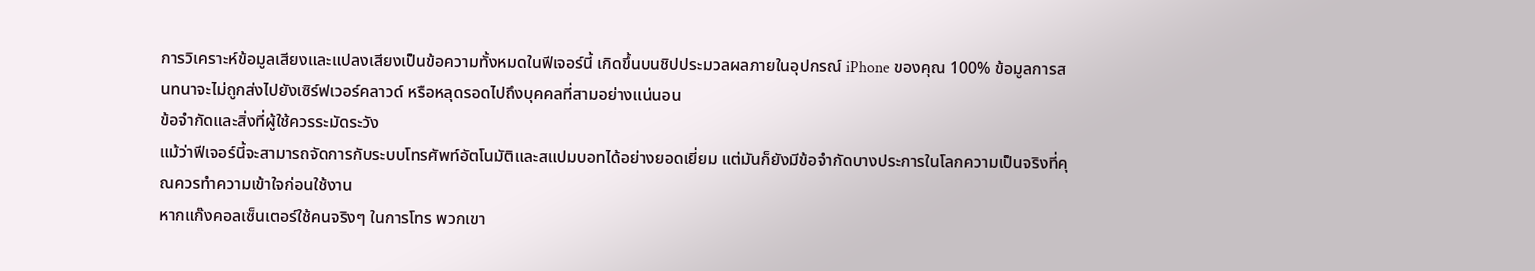การวิเคราะห์ข้อมูลเสียงและแปลงเสียงเป็นข้อความทั้งหมดในฟีเจอร์นี้ เกิดขึ้นบนชิปประมวลผลภายในอุปกรณ์ iPhone ของคุณ 100% ข้อมูลการสนทนาจะไม่ถูกส่งไปยังเซิร์ฟเวอร์คลาวด์ หรือหลุดรอดไปถึงบุคคลที่สามอย่างแน่นอน
ข้อจำกัดและสิ่งที่ผู้ใช้ควรระมัดระวัง
แม้ว่าฟีเจอร์นี้จะสามารถจัดการกับระบบโทรศัพท์อัตโนมัติและสแปมบอทได้อย่างยอดเยี่ยม แต่มันก็ยังมีข้อจำกัดบางประการในโลกความเป็นจริงที่คุณควรทำความเข้าใจก่อนใช้งาน
หากแก๊งคอลเซ็นเตอร์ใช้คนจริงๆ ในการโทร พวกเขา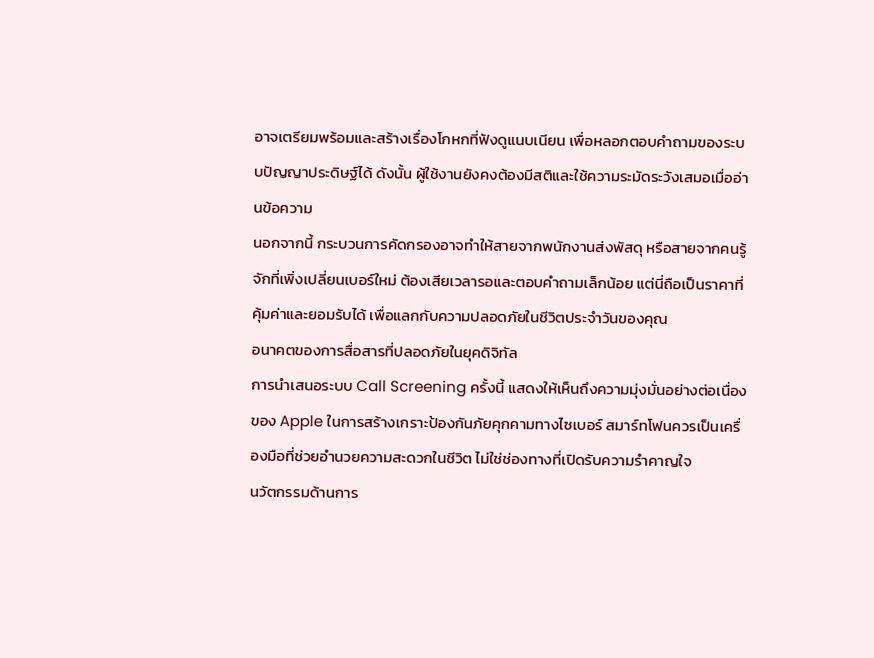อาจเตรียมพร้อมและสร้างเรื่องโกหกที่ฟังดูแนบเนียน เพื่อหลอกตอบคำถามของระบบปัญญาประดิษฐ์ได้ ดังนั้น ผู้ใช้งานยังคงต้องมีสติและใช้ความระมัดระวังเสมอเมื่ออ่านข้อความ
นอกจากนี้ กระบวนการคัดกรองอาจทำให้สายจากพนักงานส่งพัสดุ หรือสายจากคนรู้จักที่เพิ่งเปลี่ยนเบอร์ใหม่ ต้องเสียเวลารอและตอบคำถามเล็กน้อย แต่นี่ถือเป็นราคาที่คุ้มค่าและยอมรับได้ เพื่อแลกกับความปลอดภัยในชีวิตประจำวันของคุณ
อนาคตของการสื่อสารที่ปลอดภัยในยุคดิจิทัล
การนำเสนอระบบ Call Screening ครั้งนี้ แสดงให้เห็นถึงความมุ่งมั่นอย่างต่อเนื่องของ Apple ในการสร้างเกราะป้องกันภัยคุกคามทางไซเบอร์ สมาร์ทโฟนควรเป็นเครื่องมือที่ช่วยอำนวยความสะดวกในชีวิต ไม่ใช่ช่องทางที่เปิดรับความรำคาญใจ
นวัตกรรมด้านการ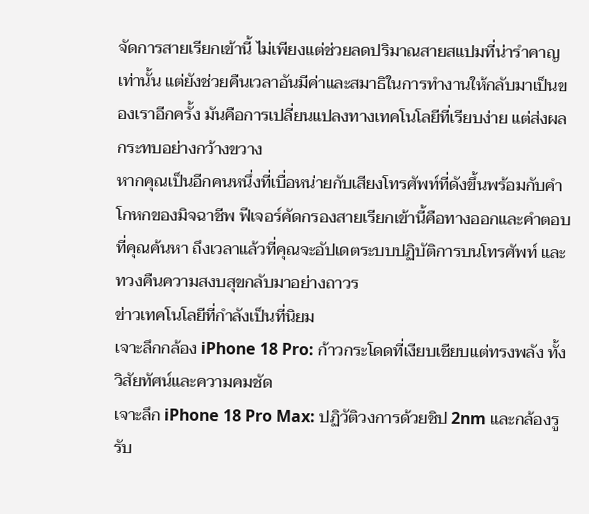จัดการสายเรียกเข้านี้ ไม่เพียงแต่ช่วยลดปริมาณสายสแปมที่น่ารำคาญเท่านั้น แต่ยังช่วยคืนเวลาอันมีค่าและสมาธิในการทำงานให้กลับมาเป็นของเราอีกครั้ง มันคือการเปลี่ยนแปลงทางเทคโนโลยีที่เรียบง่าย แต่ส่งผลกระทบอย่างกว้างขวาง
หากคุณเป็นอีกคนหนึ่งที่เบื่อหน่ายกับเสียงโทรศัพท์ที่ดังขึ้นพร้อมกับคำโกหกของมิจฉาชีพ ฟีเจอร์คัดกรองสายเรียกเข้านี้คือทางออกและคำตอบที่คุณค้นหา ถึงเวลาแล้วที่คุณจะอัปเดตระบบปฏิบัติการบนโทรศัพท์ และทวงคืนความสงบสุขกลับมาอย่างถาวร
ข่าวเทคโนโลยีที่กำลังเป็นที่นิยม
เจาะลึกกล้อง iPhone 18 Pro: ก้าวกระโดดที่เงียบเชียบแต่ทรงพลัง ทั้งวิสัยทัศน์และความคมชัด
เจาะลึก iPhone 18 Pro Max: ปฏิวัติวงการด้วยชิป 2nm และกล้องรูรับ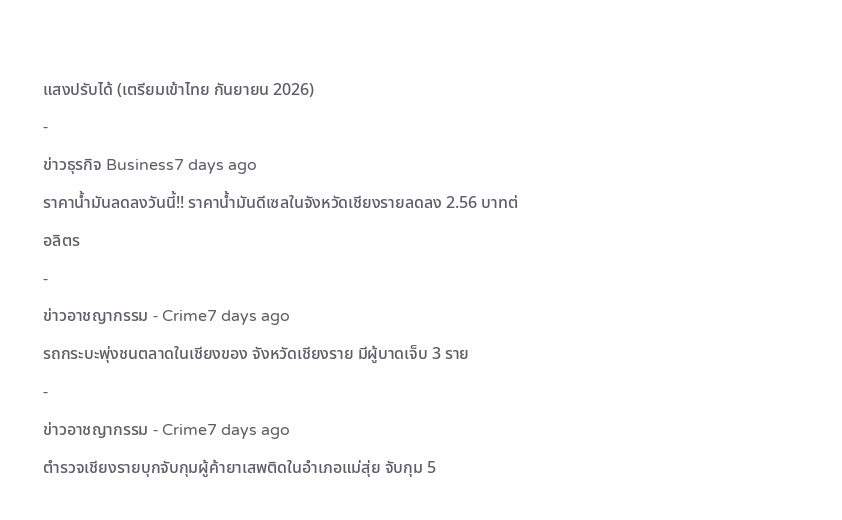แสงปรับได้ (เตรียมเข้าไทย กันยายน 2026)
-
ข่าวธุรกิจ Business7 days ago
ราคาน้ำมันลดลงวันนี้!! ราคาน้ำมันดีเซลในจังหวัดเชียงรายลดลง 2.56 บาทต่อลิตร
-
ข่าวอาชญากรรม - Crime7 days ago
รถกระบะพุ่งชนตลาดในเชียงของ จังหวัดเชียงราย มีผู้บาดเจ็บ 3 ราย
-
ข่าวอาชญากรรม - Crime7 days ago
ตำรวจเชียงรายบุกจับกุมผู้ค้ายาเสพติดในอำเภอแม่สุ่ย จับกุม 5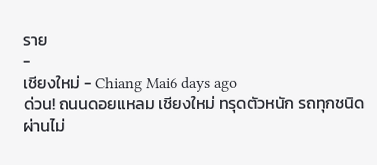ราย
-
เชียงใหม่ - Chiang Mai6 days ago
ด่วน! ถนนดอยแหลม เชียงใหม่ ทรุดตัวหนัก รถทุกชนิดผ่านไม่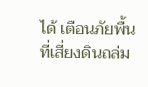ได้ เตือนภัยพื้นที่เสี่ยงดินถล่ม